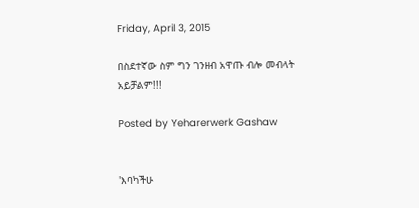Friday, April 3, 2015

በስደተኛው ስም ግን ገንዘብ አዋጡ ብሎ መብላት አይቻልም!!!

Posted by Yeharerwerk Gashaw


'እባካችሁ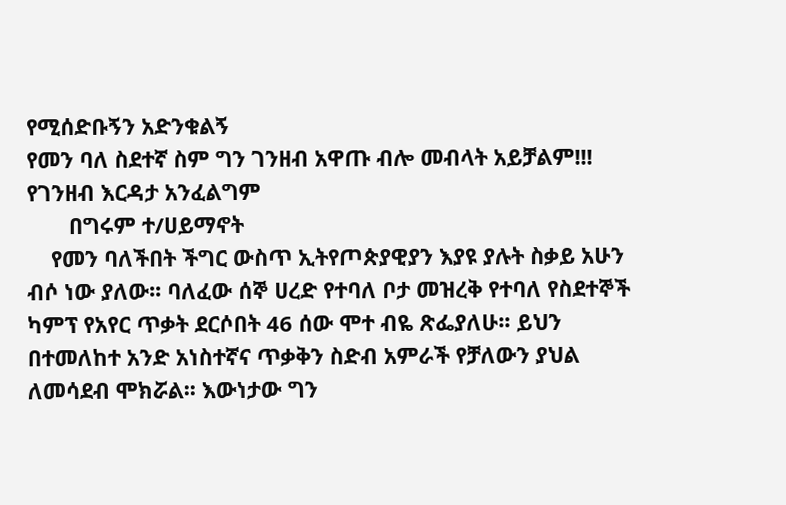የሚሰድቡኝን አድንቁልኝ
የመን ባለ ስደተኛ ስም ግን ገንዘብ አዋጡ ብሎ መብላት አይቻልም!!! የገንዘብ እርዳታ አንፈልግም
       በግሩም ተ/ሀይማኖት
    የመን ባለችበት ችግር ውስጥ ኢትየጦጵያዊያን እያዩ ያሉት ስቃይ አሁን ብሶ ነው ያለው፡፡ ባለፈው ሰኞ ሀረድ የተባለ ቦታ መዝረቅ የተባለ የስደተኞች  ካምፕ የአየር ጥቃት ደርሶበት 46 ሰው ሞተ ብዬ ጽፌያለሁ፡፡ ይህን በተመለከተ አንድ አነስተኛና ጥቃቅን ስድብ አምራች የቻለውን ያህል ለመሳደብ ሞክሯል፡፡ እውነታው ግን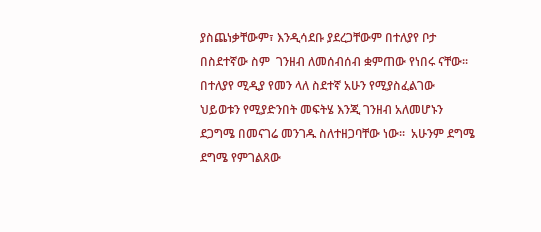ያስጨነቃቸውም፣ እንዲሳደቡ ያደረጋቸውም በተለያየ ቦታ በስደተኛው ስም  ገንዘብ ለመሰብሰብ ቋምጠው የነበሩ ናቸው፡፡ በተለያየ ሚዲያ የመን ላለ ስደተኛ አሁን የሚያስፈልገው ህይወቱን የሚያድንበት መፍትሄ እንጂ ገንዘብ አለመሆኑን ደጋግሜ በመናገሬ መንገዱ ስለተዘጋባቸው ነው፡፡  አሁንም ደግሜ ደግሜ የምገልጸው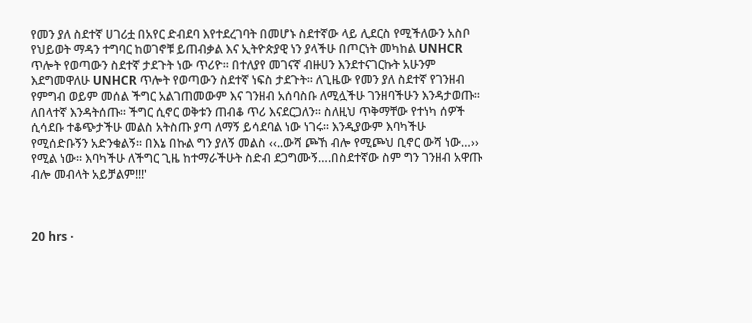የመን ያለ ስደተኛ ሀገሪቷ በአየር ድብደባ እየተደረገባት በመሆኑ ስደተኛው ላይ ሊደርስ የሚችለውን አስቦ የህይወት ማዳን ተግባር ከወገኖቹ ይጠብቃል እና ኢትዮጵያዊ ነን ያላችሁ በጦርነት መካከል UNHCR ጥሎት የወጣውን ስደተኛ ታደጉት ነው ጥሪዮ፡፡ በተለያየ መገናኛ ብዙሀን እንደተናገርኩት አሁንም እደግመዋለሁ UNHCR ጥሎት የወጣውን ስደተኛ ነፍስ ታደጉት፡፡ ለጊዜው የመን ያለ ስደተኛ የገንዘብ የምግብ ወይም መሰል ችግር አልገጠመውም እና ገንዘብ አሰባስቡ ለሚሏችሁ ገንዘባችሁን እንዳታወጡ፡፡ ለበላተኛ እንዳትሰጡ፡፡ ችግር ሲኖር ወቅቱን ጠብቆ ጥሪ እናደርጋለን፡፡ ስለዚህ ጥቅማቸው የተነካ ሰዎች ሲሳደቡ ተቆጭታችሁ መልስ አትስጡ ያጣ ለማኝ ይሳደባል ነው ነገሩ፡፡ እንዲያውም እባካችሁ የሚሰድቡኝን አድንቁልኝ፡፡ በእኔ በኩል ግን ያለኝ መልስ ‹‹..ውሻ ጮኸ ብሎ የሚጮህ ቢኖር ውሻ ነው…›› የሚል ነው፡፡ እባካችሁ ለችግር ጊዜ ከተማራችሁት ስድብ ደጋግሙኝ….በስደተኛው ስም ግን ገንዘብ አዋጡ ብሎ መብላት አይቻልም!!!'



20 hrs ·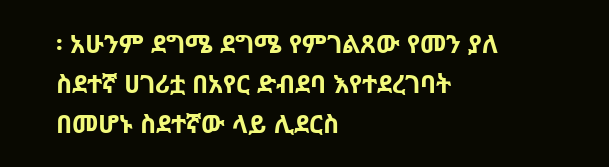፡ አሁንም ደግሜ ደግሜ የምገልጸው የመን ያለ ስደተኛ ሀገሪቷ በአየር ድብደባ እየተደረገባት በመሆኑ ስደተኛው ላይ ሊደርስ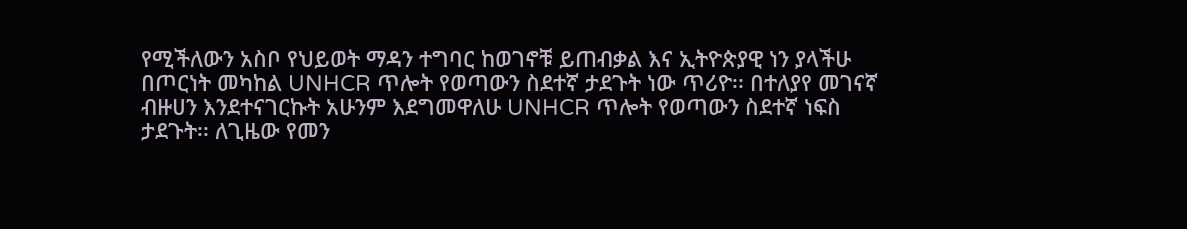የሚችለውን አስቦ የህይወት ማዳን ተግባር ከወገኖቹ ይጠብቃል እና ኢትዮጵያዊ ነን ያላችሁ በጦርነት መካከል UNHCR ጥሎት የወጣውን ስደተኛ ታደጉት ነው ጥሪዮ፡፡ በተለያየ መገናኛ ብዙሀን እንደተናገርኩት አሁንም እደግመዋለሁ UNHCR ጥሎት የወጣውን ስደተኛ ነፍስ ታደጉት፡፡ ለጊዜው የመን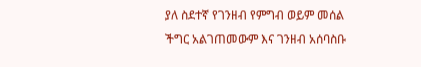ያለ ስደተኛ የገንዘብ የምግብ ወይም መሰል ችግር አልገጠመውም እና ገንዘብ አሰባስቡ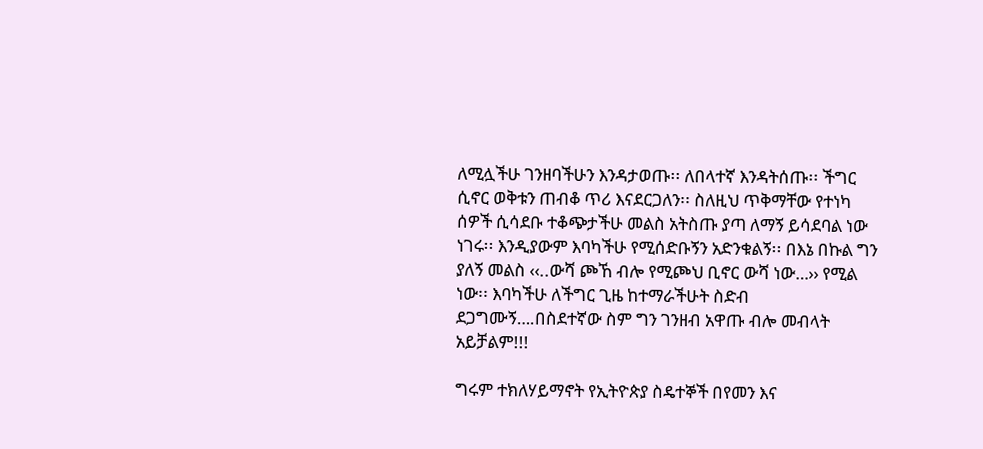ለሚሏችሁ ገንዘባችሁን እንዳታወጡ፡፡ ለበላተኛ እንዳትሰጡ፡፡ ችግር ሲኖር ወቅቱን ጠብቆ ጥሪ እናደርጋለን፡፡ ስለዚህ ጥቅማቸው የተነካ ሰዎች ሲሳደቡ ተቆጭታችሁ መልስ አትስጡ ያጣ ለማኝ ይሳደባል ነው ነገሩ፡፡ እንዲያውም እባካችሁ የሚሰድቡኝን አድንቁልኝ፡፡ በእኔ በኩል ግን ያለኝ መልስ ‹‹..ውሻ ጮኸ ብሎ የሚጮህ ቢኖር ውሻ ነው…›› የሚል ነው፡፡ እባካችሁ ለችግር ጊዜ ከተማራችሁት ስድብ ደጋግሙኝ….በስደተኛው ስም ግን ገንዘብ አዋጡ ብሎ መብላት አይቻልም!!!

ግሩም ተክለሃይማኖት የኢትዮጵያ ስዴተኞች በየመን እና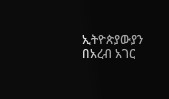ኢትዮጵያውያን በአረብ አገር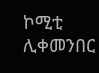ኮሚቲ ሊቀመንበር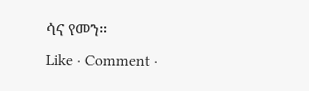ሳና የመን።
Like · Comment ·